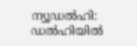ന്യൂഡൽഹി: ഡൽഹിയിൽ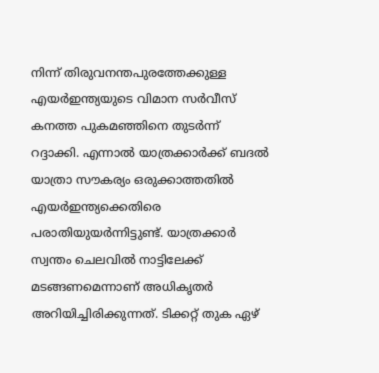നിന്ന് തിരുവനന്തപുരത്തേക്കുള്ള എയർഇന്ത്യയുടെ വിമാന സർവീസ് കനത്ത പുകമഞ്ഞിനെ തുടർന്ന് റദ്ദാക്കി. എന്നാൽ യാത്രക്കാർക്ക് ബദൽ യാത്രാ സൗകര്യം ഒരുക്കാത്തതിൽ എയർഇന്ത്യക്കെതിരെ പരാതിയുയർന്നിട്ടുണ്ട്. യാത്രക്കാർ സ്വന്തം ചെലവിൽ നാട്ടിലേക്ക് മടങ്ങണമെന്നാണ് അധികൃതർ അറിയിച്ചിരിക്കുന്നത്. ടിക്കറ്റ് തുക ഏഴ്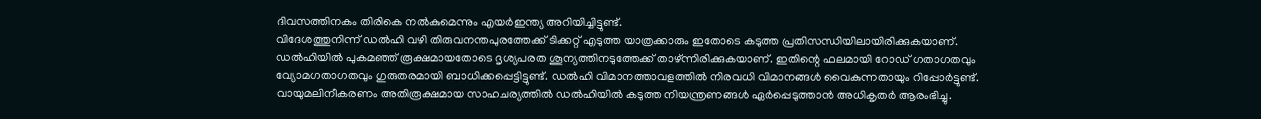ദിവസത്തിനകം തിരികെ നൽകുമെന്നും എയർഇന്ത്യ അറിയിച്ചിട്ടുണ്ട്.
വിദേശത്തുനിന്ന് ഡൽഹി വഴി തിരുവനന്തപുരത്തേക്ക് ടിക്കറ്റ് എടുത്ത യാത്രക്കാരും ഇതോടെ കടുത്ത പ്രതിസന്ധിയിലായിരിക്കുകയാണ്. ഡൽഹിയിൽ പുകമഞ്ഞ് രൂക്ഷമായതോടെ ദൃശ്യപരത ശൂന്യത്തിനടുത്തേക്ക് താഴ്ന്നിരിക്കുകയാണ്. ഇതിന്റെ ഫലമായി റോഡ് ഗതാഗതവും വ്യോമഗതാഗതവും ഗുരുതരമായി ബാധിക്കപ്പെട്ടിട്ടുണ്ട്. ഡൽഹി വിമാനത്താവളത്തിൽ നിരവധി വിമാനങ്ങൾ വൈകുന്നതായും റിപ്പോർട്ടുണ്ട്.
വായുമലിനീകരണം അതിരൂക്ഷമായ സാഹചര്യത്തിൽ ഡൽഹിയിൽ കടുത്ത നിയന്ത്രണങ്ങൾ ഏർപ്പെടുത്താൻ അധികൃതർ ആരംഭിച്ചു.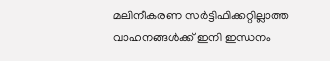മലിനീകരണ സർട്ടിഫിക്കറ്റില്ലാത്ത വാഹനങ്ങൾക്ക് ഇനി ഇന്ധനം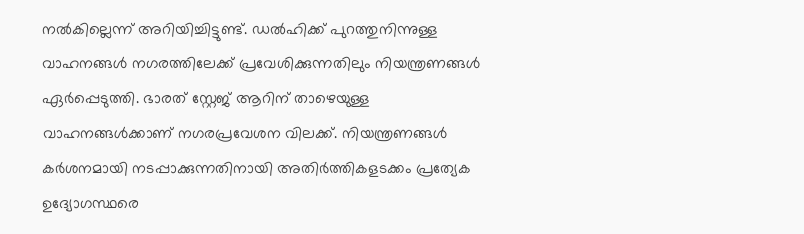നൽകില്ലെന്ന് അറിയിച്ചിട്ടുണ്ട്. ഡൽഹിക്ക് പുറത്തുനിന്നുള്ള വാഹനങ്ങൾ നഗരത്തിലേക്ക് പ്രവേശിക്കുന്നതിലും നിയന്ത്രണങ്ങൾ ഏർപ്പെടുത്തി. ഭാരത് സ്റ്റേജ് ആറിന് താഴെയുള്ള വാഹനങ്ങൾക്കാണ് നഗരപ്രവേശന വിലക്ക്. നിയന്ത്രണങ്ങൾ കർശനമായി നടപ്പാക്കുന്നതിനായി അതിർത്തികളടക്കം പ്രത്യേക ഉദ്യോഗസ്ഥരെ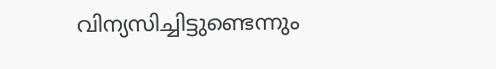വിന്യസിച്ചിട്ടുണ്ടെന്നും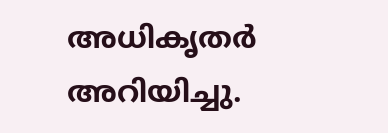അധികൃതർ അറിയിച്ചു.